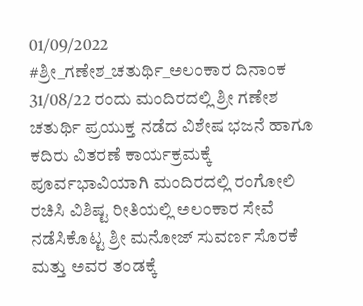01/09/2022
#ಶ್ರೀ_ಗಣೇಶ_ಚತುರ್ಥಿ_ಅಲಂಕಾರ ದಿನಾಂಕ 31/08/22 ರಂದು ಮಂದಿರದಲ್ಲಿ ಶ್ರೀ ಗಣೇಶ ಚತುರ್ಥಿ ಪ್ರಯುಕ್ತ ನಡೆದ ವಿಶೇಷ ಭಜನೆ ಹಾಗೂ ಕದಿರು ವಿತರಣೆ ಕಾರ್ಯಕ್ರಮಕ್ಕೆ ಪೂರ್ವಭಾವಿಯಾಗಿ ಮಂದಿರದಲ್ಲಿ ರಂಗೋಲಿ ರಚಿಸಿ ವಿಶಿಷ್ಟ ರೀತಿಯಲ್ಲಿ ಅಲಂಕಾರ ಸೇವೆ ನಡೆಸಿಕೊಟ್ಟ ಶ್ರೀ ಮನೋಜ್ ಸುವರ್ಣ ಸೊರಕೆ ಮತ್ತು ಅವರ ತಂಡಕ್ಕೆ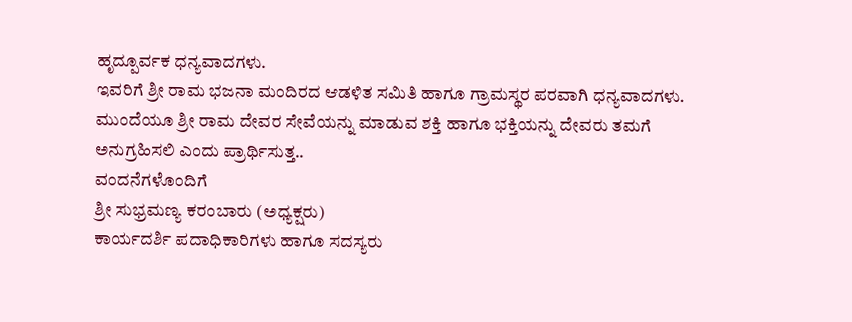ಹೃದ್ಪೂರ್ವಕ ಧನ್ಯವಾದಗಳು.
ಇವರಿಗೆ ಶ್ರೀ ರಾಮ ಭಜನಾ ಮಂದಿರದ ಆಡಳಿತ ಸಮಿತಿ ಹಾಗೂ ಗ್ರಾಮಸ್ಥರ ಪರವಾಗಿ ಧನ್ಯವಾದಗಳು. ಮುಂದೆಯೂ ಶ್ರೀ ರಾಮ ದೇವರ ಸೇವೆಯನ್ನು ಮಾಡುವ ಶಕ್ತಿ ಹಾಗೂ ಭಕ್ತಿಯನ್ನು ದೇವರು ತಮಗೆ ಅನುಗ್ರಹಿಸಲಿ ಎಂದು ಪ್ರಾರ್ಥಿಸುತ್ತ..
ವಂದನೆಗಳೊಂದಿಗೆ
ಶ್ರೀ ಸುಭ್ರಮಣ್ಯ ಕರಂಬಾರು (ಅಧ್ಯಕ್ಷರು)
ಕಾರ್ಯದರ್ಶಿ ಪದಾಧಿಕಾರಿಗಳು ಹಾಗೂ ಸದಸ್ಯರು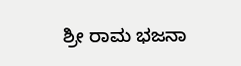ಶ್ರೀ ರಾಮ ಭಜನಾ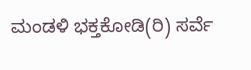ಮಂಡಳಿ ಭಕ್ತಕೋಡಿ(ರಿ) ಸರ್ವೆ